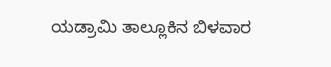ಯಡ್ರಾಮಿ ತಾಲ್ಲೂಕಿನ ಬಿಳವಾರ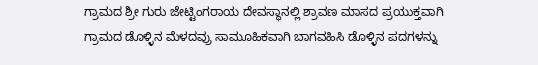ಗ್ರಾಮದ ಶ್ರೀ ಗುರು ಜೇಟ್ಟಿಂಗರಾಯ ದೇವಸ್ಥಾನಲ್ಲಿ ಶ್ರಾವಣ ಮಾಸದ ಪ್ರಯುಕ್ತವಾಗಿ ಗ್ರಾಮದ ಡೊಳ್ಳಿನ ಮೆಳದವ್ರು ಸಾಮೂಹಿಕವಾಗಿ ಬಾಗವಹಿಸಿ ಡೊಳ್ಳಿನ ಪದಗಳನ್ನು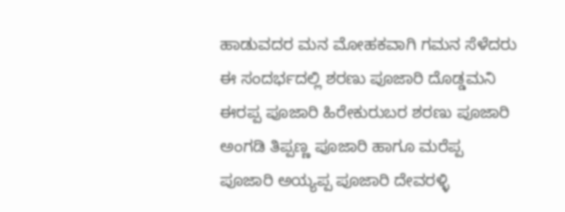ಹಾಡುವದರ ಮನ ಮೋಹಕವಾಗಿ ಗಮನ ಸೆಳೆದರು ಈ ಸಂದರ್ಭದಲ್ಲಿ ಶರಣು ಪೂಜಾರಿ ದೊಡ್ಡಮನಿ ಈರಪ್ಪ ಪೂಜಾರಿ ಹಿರೇಕುರುಬರ ಶರಣು ಪೂಜಾರಿ ಅಂಗಡಿ ತಿಪ್ಪಣ್ಣ ಪೂಜಾರಿ ಹಾಗೂ ಮರೆಪ್ಪ ಪೂಜಾರಿ ಅಯ್ಯಪ್ಪ ಪೂಜಾರಿ ದೇವರಳ್ಳಿ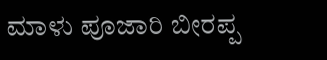ಮಾಳು ಪೂಜಾರಿ ಬೀರಪ್ಪ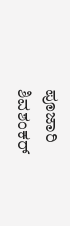ಪೂಜಾರಿ ಶಿವಶಂಕರ್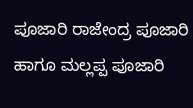ಪೂಜಾರಿ ರಾಜೇಂದ್ರ ಪೂಜಾರಿ ಹಾಗೂ ಮಲ್ಲಪ್ಪ ಪೂಜಾರಿ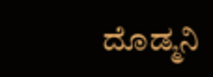ದೊಡ್ಮನಿ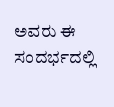ಅವರು ಈ ಸಂದರ್ಭದಲ್ಲಿ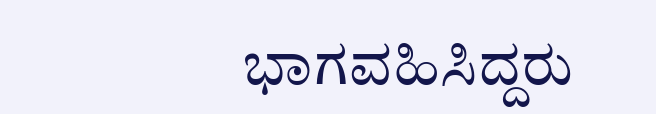ಭಾಗವಹಿಸಿದ್ದರು